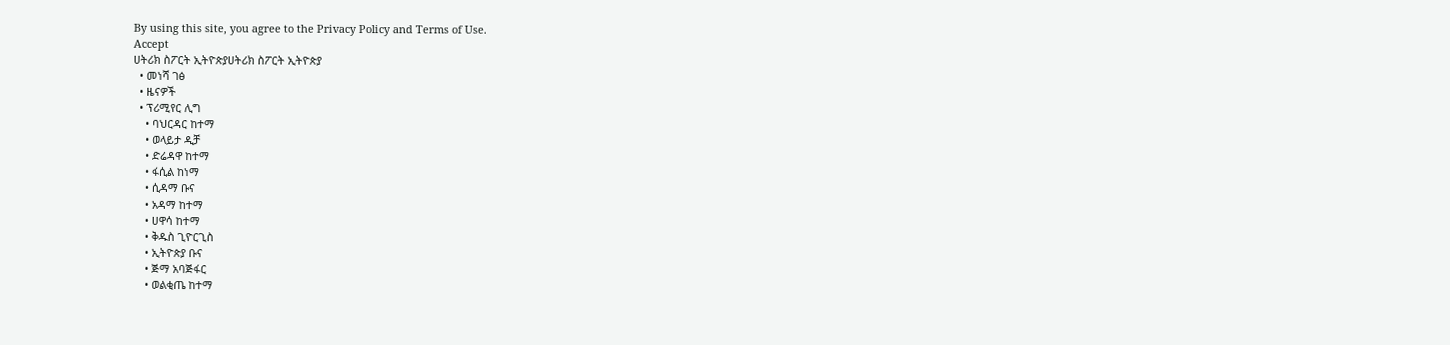By using this site, you agree to the Privacy Policy and Terms of Use.
Accept
ሀትሪክ ስፖርት ኢትዮጵያሀትሪክ ስፖርት ኢትዮጵያ
  • መነሻ ገፅ
  • ዜናዎች
  • ፕሪሚየር ሊግ
    • ባህርዳር ከተማ
    • ወላይታ ዲቻ
    • ድሬዳዋ ከተማ
    • ፋሲል ከነማ
    • ሲዳማ ቡና
    • አዳማ ከተማ
    • ሀዋሳ ከተማ
    • ቅዱስ ጊዮርጊስ
    • ኢትዮጵያ ቡና
    • ጅማ አባጅፋር
    • ወልቂጤ ከተማ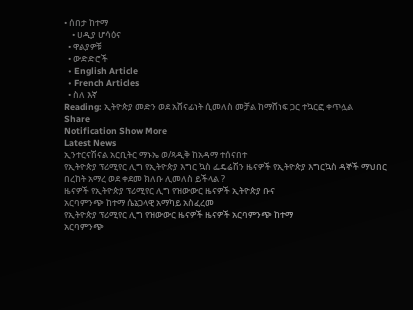• ሰበታ ከተማ
    • ሀዲያ ሆሳዕና
  • ዋልያዎቹ
  • ውድድሮች
  • English Article
  • French Articles
  • ስለ እኛ
Reading: ኢትዮጵያ መድን ወደ አሸናፊነት ሲመለስ መቻል ከማሸነፍ ጋር ተኳርፎ ቀጥሏል
Share
Notification Show More
Latest News
ኢንተርናሽናል አርቢትር ማኑኤ ወ/ጻዲቅ ከአዳማ ተሰናበተ
የኢትዮጵያ ፕሪሚየር ሊግ የኢትዮጵያ እግር ኳስ ፌዴሬሽን ዜናዎች የኢትዮጵያ እግርኳስ ዳኞች ማህበር
በረከት አማረ ወደ ቀደመ ክለቡ ሊመለስ ይችላል ?
ዜናዎች የኢትዮጵያ ፕሪሚየር ሊግ የዝውውር ዜናዎች ኢትዮጵያ ቡና
አርባምንጭ ከተማ ሴኔጋላዊ አማካይ አስፈረመ
የኢትዮጵያ ፕሪሚየር ሊግ የዝውውር ዜናዎች ዜናዎች አርባምንጭ ከተማ
አርባምንጭ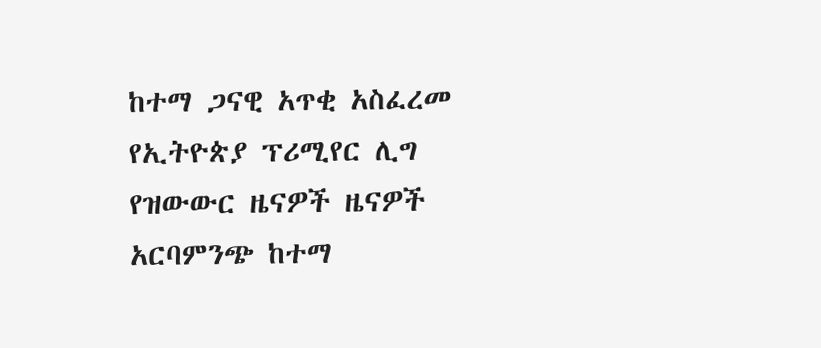ከተማ ጋናዊ አጥቂ አስፈረመ
የኢትዮጵያ ፕሪሚየር ሊግ የዝውውር ዜናዎች ዜናዎች አርባምንጭ ከተማ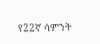የ22ኛ ሳምንት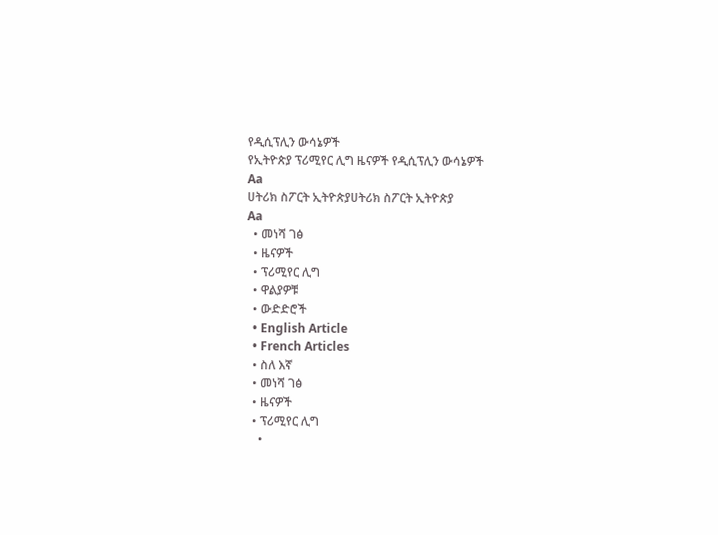የዲሲፕሊን ውሳኔዎች
የኢትዮጵያ ፕሪሚየር ሊግ ዜናዎች የዲሲፕሊን ውሳኔዎች
Aa
ሀትሪክ ስፖርት ኢትዮጵያሀትሪክ ስፖርት ኢትዮጵያ
Aa
  • መነሻ ገፅ
  • ዜናዎች
  • ፕሪሚየር ሊግ
  • ዋልያዎቹ
  • ውድድሮች
  • English Article
  • French Articles
  • ስለ እኛ
  • መነሻ ገፅ
  • ዜናዎች
  • ፕሪሚየር ሊግ
    •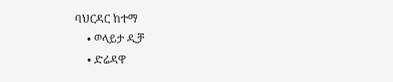ባህርዳር ከተማ
    • ወላይታ ዲቻ
    • ድሬዳዋ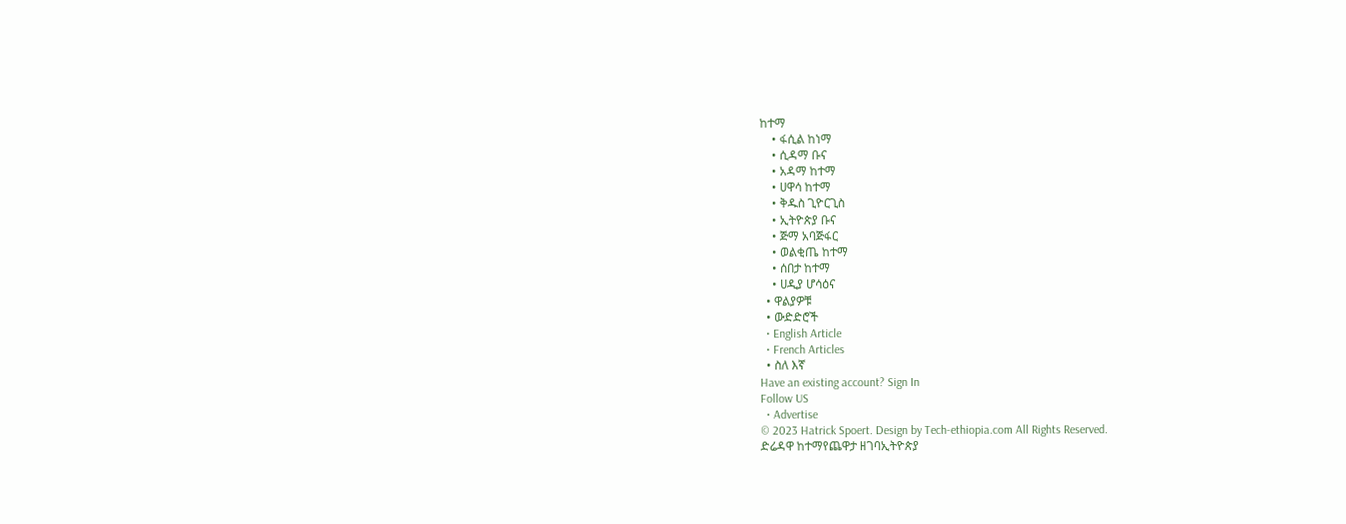ከተማ
    • ፋሲል ከነማ
    • ሲዳማ ቡና
    • አዳማ ከተማ
    • ሀዋሳ ከተማ
    • ቅዱስ ጊዮርጊስ
    • ኢትዮጵያ ቡና
    • ጅማ አባጅፋር
    • ወልቂጤ ከተማ
    • ሰበታ ከተማ
    • ሀዲያ ሆሳዕና
  • ዋልያዎቹ
  • ውድድሮች
  • English Article
  • French Articles
  • ስለ እኛ
Have an existing account? Sign In
Follow US
  • Advertise
© 2023 Hatrick Spoert. Design by Tech-ethiopia.com All Rights Reserved.
ድሬዳዋ ከተማየጨዋታ ዘገባኢትዮጵያ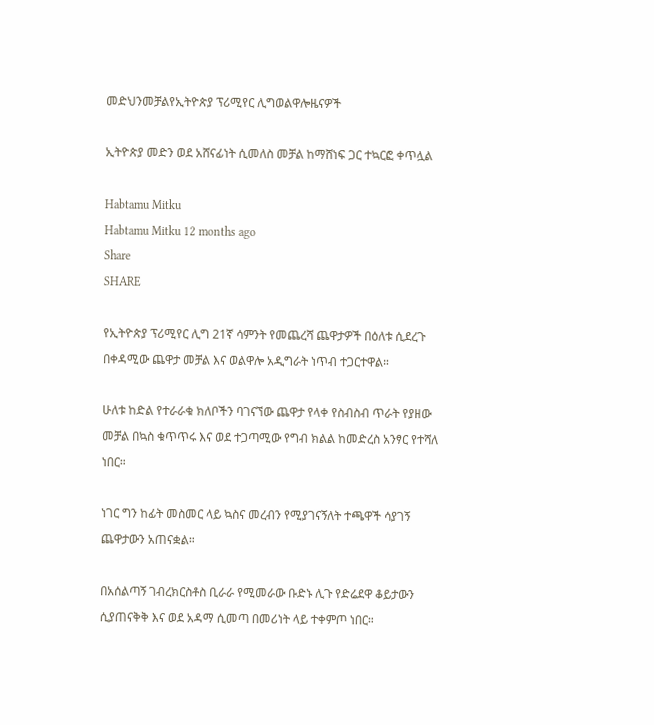መድህንመቻልየኢትዮጵያ ፕሪሚየር ሊግወልዋሎዜናዎች

ኢትዮጵያ መድን ወደ አሸናፊነት ሲመለስ መቻል ከማሸነፍ ጋር ተኳርፎ ቀጥሏል

Habtamu Mitku
Habtamu Mitku 12 months ago
Share
SHARE

የኢትዮጵያ ፕሪሚየር ሊግ 21ኛ ሳምንት የመጨረሻ ጨዋታዎች በዕለቱ ሲደረጉ በቀዳሚው ጨዋታ መቻል እና ወልዋሎ አዲግራት ነጥብ ተጋርተዋል።

ሁለቱ ከድል የተራራቁ ክለቦችን ባገናኘው ጨዋታ የላቀ የስብስብ ጥራት የያዘው መቻል በኳስ ቁጥጥሩ እና ወደ ተጋጣሚው የግብ ክልል ከመድረስ አንፃር የተሻለ ነበር።

ነገር ግን ከፊት መስመር ላይ ኳስና መረብን የሚያገናኝለት ተጫዋች ሳያገኝ ጨዋታውን አጠናቋል።

በአሰልጣኝ ገብረክርስቶስ ቢራራ የሚመራው ቡድኑ ሊጉ የድሬደዋ ቆይታውን ሲያጠናቅቅ እና ወደ አዳማ ሲመጣ በመሪነት ላይ ተቀምጦ ነበር።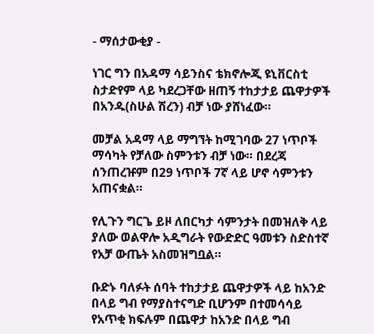- ማሰታውቂያ -

ነገር ግን በአዳማ ሳይንስና ቴክኖሎጂ ዩኒቨርስቲ ስታድየም ላይ ካደረጋቸው ዘጠኝ ተከታታይ ጨዋታዎች በአንዱ(ስሁል ሽረን) ብቻ ነው ያሸነፈው።

መቻል አዳማ ላይ ማግኘት ከሚገባው 27 ነጥቦች ማሳካት የቻለው ስምንቱን ብቻ ነው። በደረጃ ሰንጠረዡም በ29 ነጥቦች 7ኛ ላይ ሆኖ ሳምንቱን አጠናቋል።

የሊጉን ግርጌ ይዞ ለበርካታ ሳምንታት በመዝለቅ ላይ ያለው ወልዋሎ አዲግራት የውድድር ዓመቱን ስድስተኛ የአቻ ውጤት አስመዝግቧል።

ቡድኑ ባለፉት ሰባት ተከታታይ ጨዋታዎች ላይ ከአንድ በላይ ግብ የማያስተናግድ ቢሆንም በተመሳሳይ የአጥቂ ክፍሉም በጨዋታ ከአንድ በላይ ግብ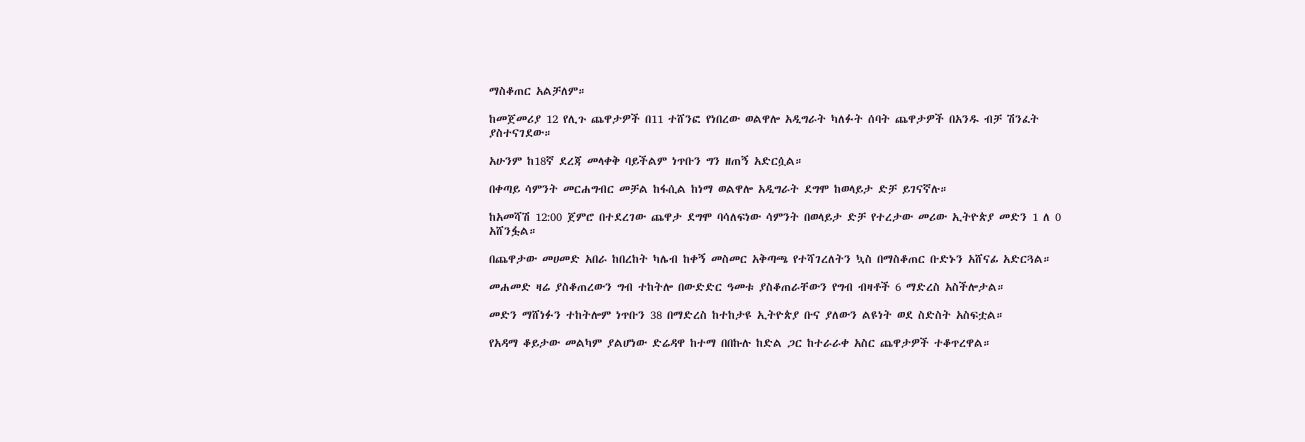ማስቆጠር አልቻለም።

ከመጀመሪያ 12 የሊጉ ጨዋታዎች በ11 ተሸንፎ የነበረው ወልዋሎ አዲግራት ካለፉት ሰባት ጨዋታዎች በአንዱ ብቻ ሽንፈት ያስተናገደው።

አሁንም ከ18ኛ ደረጃ መላቀቅ ባይችልም ነጥቡን ግን ዘጠኝ አድርሷል።

በቀጣይ ሳምንት መርሐግብር መቻል ከፋሲል ከነማ ወልዋሎ አዲግራት ደግሞ ከወላይታ ድቻ ይገናኛሉ።

ከአመሻሽ 12:00 ጀምሮ በተደረገው ጨዋታ ደግሞ ባሳለፍነው ሳምንት በወላይታ ድቻ የተረታው መሪው ኢትዮጵያ መድን 1 ለ 0 አሸንፏል።

በጨዋታው መሀመድ አበራ ከበረከት ካሌብ ከቀኝ መስመር አቅጣጫ የተሻገረለትን ኳስ በማስቆጠር ቡድኑን አሸናፊ አድርጓል።

መሐመድ ዛሬ ያስቆጠረውን ግብ ተከትሎ በውድድር ዓመቱ ያስቆጠራቸውን የግብ ብዛቶች 6 ማድረስ አስችሎታል።

መድን ማሸነፉን ተከትሎም ነጥቡን 38 በማድረስ ከተከታዩ ኢትዮጵያ ቡና ያለውን ልዩነት ወደ ስድስት አስፍቷል።

የአዳማ ቆይታው መልካም ያልሆነው ድሬዳዋ ከተማ በበኩሉ ከድል ጋር ከተራራቀ አስር ጨዋታዎች ተቆጥረዋል።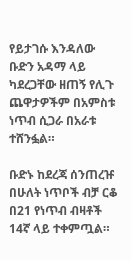የይታገሱ እንዳለው ቡድን አዳማ ላይ ካደረጋቸው ዘጠኝ የሊጉ ጨዋታዎችም በአምስቱ ነጥብ ሲጋራ በአራቱ ተሸንፏል።

ቡድኑ ከደረጃ ሰንጠረዡ በሁለት ነጥቦች ብቻ ርቆ በ21 የነጥብ ብዛቶች 14ኛ ላይ ተቀምጧል።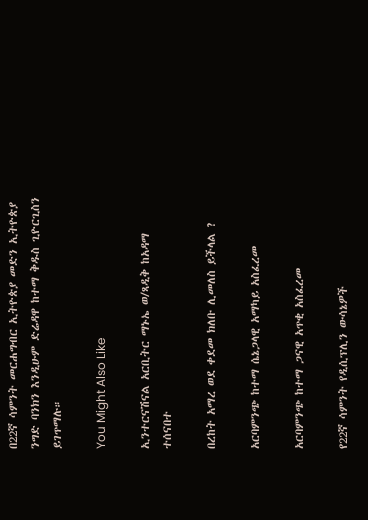በ22ኛ ሳምንት መርሐግብር ኢትዮጵያ መድን ኢትዮጵያ ንግድ ባንክን እንዲሁም ድሬዳዋ ከተማ ቅዱስ ጊዮርጊስን ይገጥማሉ።

You Might Also Like

ኢንተርናሽናል አርቢትር ማኑኤ ወ/ጻዲቅ ከአዳማ ተሰናበተ

በረከት አማረ ወደ ቀደመ ክለቡ ሊመለስ ይችላል ?

አርባምንጭ ከተማ ሴኔጋላዊ አማካይ አስፈረመ

አርባምንጭ ከተማ ጋናዊ አጥቂ አስፈረመ

የ22ኛ ሳምንት የዲሲፕሊን ውሳኔዎች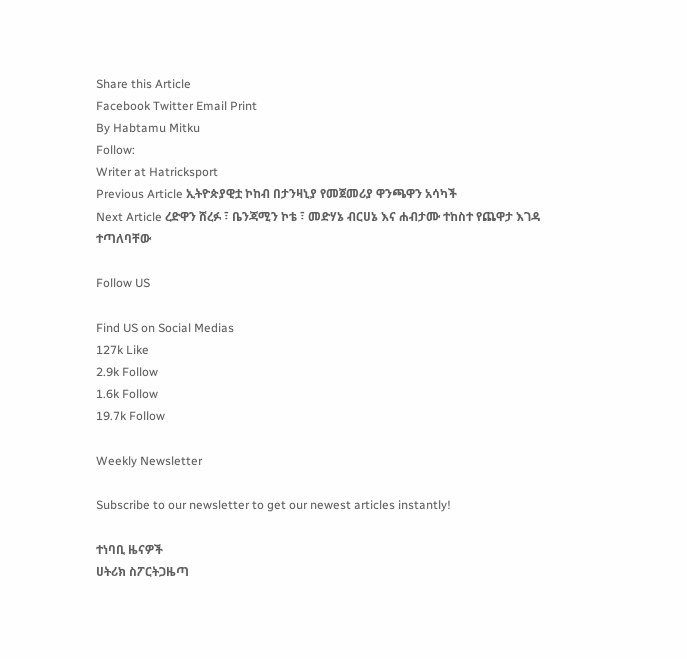Share this Article
Facebook Twitter Email Print
By Habtamu Mitku
Follow:
Writer at Hatricksport
Previous Article ኢትዮጵያዊቷ ኮከብ በታንዛኒያ የመጀመሪያ ዋንጫዋን አሳካች
Next Article ረድዋን ሸረፉ ፣ ቤንጃሚን ኮቴ ፣ መድሃኔ ብርሀኔ እና ሐብታሙ ተከስተ የጨዋታ እገዳ ተጣለባቸው

Follow US

Find US on Social Medias
127k Like
2.9k Follow
1.6k Follow
19.7k Follow

Weekly Newsletter

Subscribe to our newsletter to get our newest articles instantly!

ተነባቢ ዜናዎች
ሀትሪክ ስፖርትጋዜጣ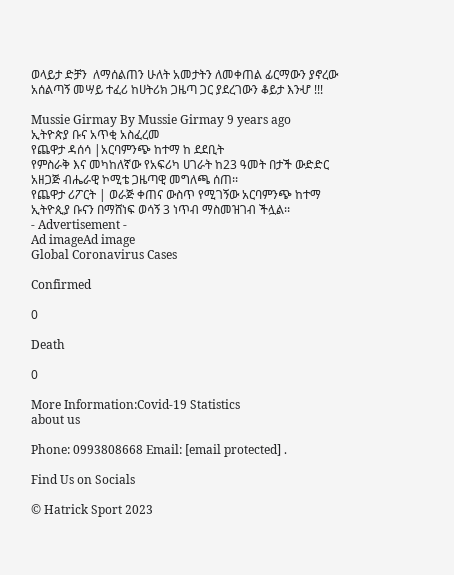ወላይታ ድቻን  ለማሰልጠን ሁለት አመታትን ለመቀጠል ፊርማውን ያኖረው አሰልጣኝ መሣይ ተፈሪ ከሀትሪክ ጋዜጣ ጋር ያደረገውን ቆይታ እንሇ !!!

Mussie Girmay By Mussie Girmay 9 years ago
ኢትዮጵያ ቡና አጥቂ አስፈረመ
የጨዋታ ዳሰሳ |አርባምንጭ ከተማ ከ ደደቢት
የምስራቅ እና መካከለኛው የአፍሪካ ሀገራት ከ23 ዓመት በታች ውድድር አዘጋጅ ብሔራዊ ኮሚቴ ጋዜጣዊ መግለጫ ሰጠ፡፡
የጨዋታ ሪፖርት | ወራጅ ቀጠና ውስጥ የሚገኝው አርባምንጭ ከተማ ኢትዮጲያ ቡናን በማሸነፍ ወሳኝ 3 ነጥብ ማስመዝገብ ችሏል፡፡
- Advertisement -
Ad imageAd image
Global Coronavirus Cases

Confirmed

0

Death

0

More Information:Covid-19 Statistics
about us

Phone: 0993808668 Email: [email protected] .

Find Us on Socials

© Hatrick Sport 2023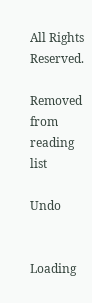All Rights Reserved.

Removed from reading list

Undo


Loading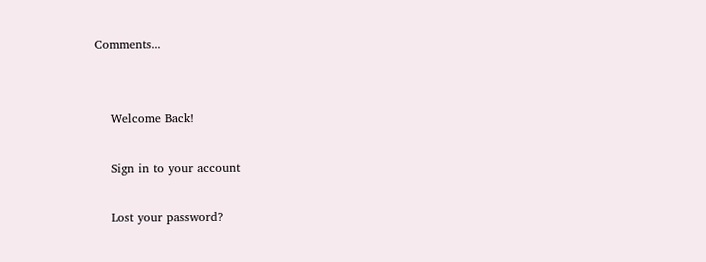Comments...


    Welcome Back!

    Sign in to your account

    Lost your password?